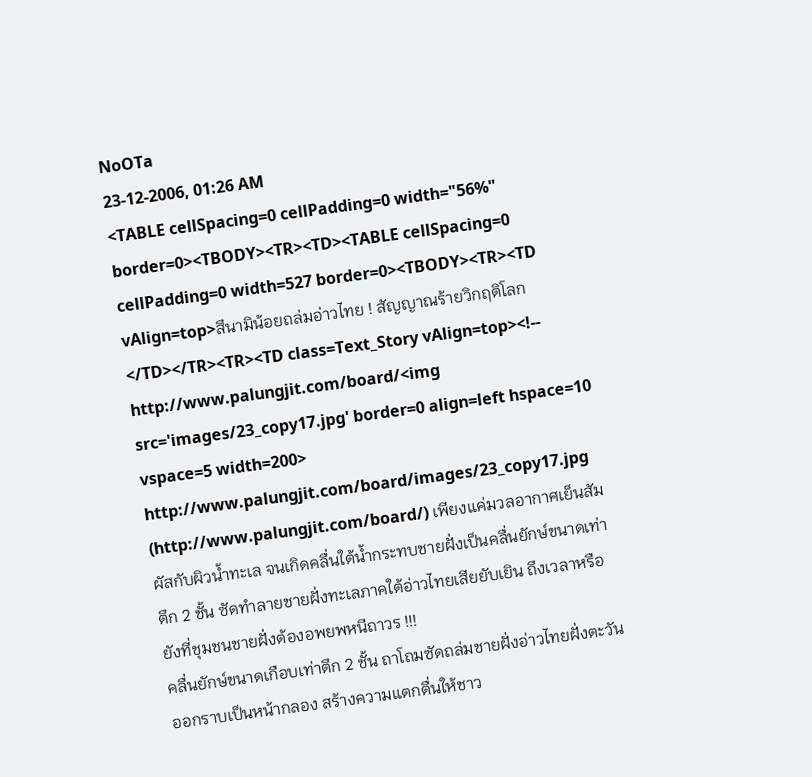NoOTa
23-12-2006, 01:26 AM
<TABLE cellSpacing=0 cellPadding=0 width="56%" border=0><TBODY><TR><TD><TABLE cellSpacing=0 cellPadding=0 width=527 border=0><TBODY><TR><TD vAlign=top>สึนามิน้อยถล่มอ่าวไทย ! สัญญาณร้ายวิกฤติโลก</TD></TR><TR><TD class=Text_Story vAlign=top><!-- http://www.palungjit.com/board/<img src='images/23_copy17.jpg' border=0 align=left hspace=10 vspace=5 width=200> http://www.palungjit.com/board/images/23_copy17.jpg (http://www.palungjit.com/board/) เพียงแค่มวลอากาศเย็นสัมผัสกับผิวน้ำทะเล จนเกิดคลื่นใต้น้ำกระทบชายฝั่งเป็นคลื่นยักษ์ขนาดเท่าตึก 2 ชั้น ซัดทำลายชายฝั่งทะเลภาคใต้อ่าวไทยเสียยับเยิน ถึงเวลาหรือยังที่ชุมชนชายฝั่งต้องอพยพหนีถาวร !!!
คลื่นยักษ์ขนาดเกือบเท่าตึก 2 ชั้น ถาโถมซัดถล่มชายฝั่งอ่าวไทยฝั่งตะวันออกราบเป็นหน้ากลอง สร้างความแตกตื่นให้ชาว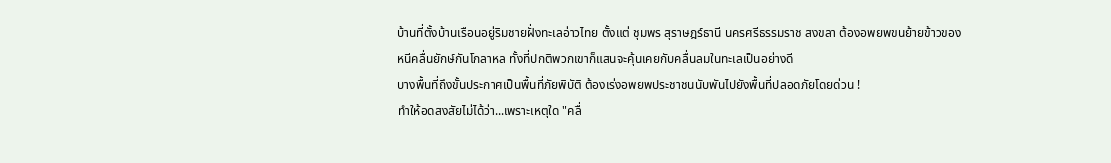บ้านที่ตั้งบ้านเรือนอยู่ริมชายฝั่งทะเลอ่าวไทย ตั้งแต่ ชุมพร สุราษฎร์ธานี นครศรีธรรมราช สงขลา ต้องอพยพขนย้ายข้าวของหนีคลื่นยักษ์กันโกลาหล ทั้งที่ปกติพวกเขาก็แสนจะคุ้นเคยกับคลื่นลมในทะเลเป็นอย่างดี
บางพื้นที่ถึงขั้นประกาศเป็นพื้นที่ภัยพิบัติ ต้องเร่งอพยพประชาชนนับพันไปยังพื้นที่ปลอดภัยโดยด่วน !
ทำให้อดสงสัยไม่ได้ว่า...เพราะเหตุใด "คลื่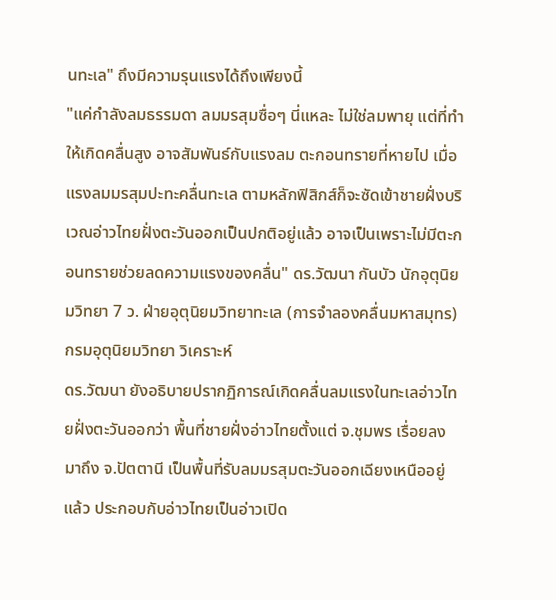นทะเล" ถึงมีความรุนแรงได้ถึงเพียงนี้
"แค่กำลังลมธรรมดา ลมมรสุมซื่อๆ นี่แหละ ไม่ใช่ลมพายุ แต่ที่ทำให้เกิดคลื่นสูง อาจสัมพันธ์กับแรงลม ตะกอนทรายที่หายไป เมื่อแรงลมมรสุมปะทะคลื่นทะเล ตามหลักฟิสิกส์ก็จะซัดเข้าชายฝั่งบริเวณอ่าวไทยฝั่งตะวันออกเป็นปกติอยู่แล้ว อาจเป็นเพราะไม่มีตะกอนทรายช่วยลดความแรงของคลื่น" ดร.วัฒนา กันบัว นักอุตุนิยมวิทยา 7 ว. ฝ่ายอุตุนิยมวิทยาทะเล (การจำลองคลื่นมหาสมุทร) กรมอุตุนิยมวิทยา วิเคราะห์
ดร.วัฒนา ยังอธิบายปรากฏิการณ์เกิดคลื่นลมแรงในทะเลอ่าวไทยฝั่งตะวันออกว่า พื้นที่ชายฝั่งอ่าวไทยตั้งแต่ จ.ชุมพร เรื่อยลงมาถึง จ.ปัตตานี เป็นพื้นที่รับลมมรสุมตะวันออกเฉียงเหนืออยู่แล้ว ประกอบกับอ่าวไทยเป็นอ่าวเปิด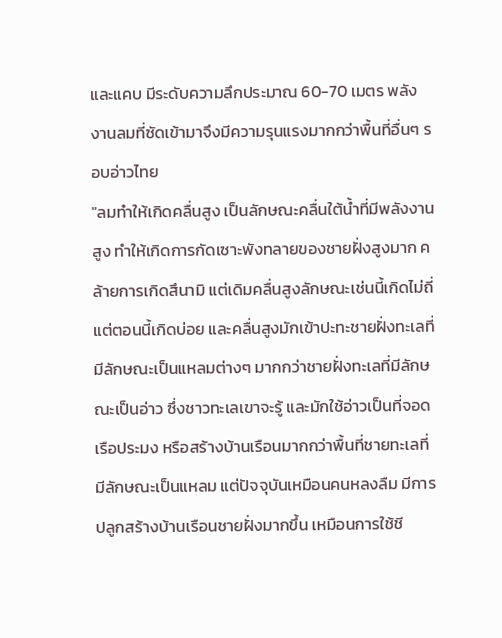และแคบ มีระดับความลึกประมาณ 60-70 เมตร พลังงานลมที่ซัดเข้ามาจึงมีความรุนแรงมากกว่าพื้นที่อื่นๆ รอบอ่าวไทย
"ลมทำให้เกิดคลื่นสูง เป็นลักษณะคลื่นใต้น้ำที่มีพลังงานสูง ทำให้เกิดการกัดเซาะพังทลายของชายฝั่งสูงมาก คล้ายการเกิดสึนามิ แต่เดิมคลื่นสูงลักษณะเช่นนี้เกิดไม่ถี่ แต่ตอนนี้เกิดบ่อย และคลื่นสูงมักเข้าปะทะชายฝั่งทะเลที่มีลักษณะเป็นแหลมต่างๆ มากกว่าชายฝั่งทะเลที่มีลักษณะเป็นอ่าว ซึ่งชาวทะเลเขาจะรู้ และมักใช้อ่าวเป็นที่จอดเรือประมง หรือสร้างบ้านเรือนมากกว่าพื้นที่ชายทะเลที่มีลักษณะเป็นแหลม แต่ปัจจุบันเหมือนคนหลงลืม มีการปลูกสร้างบ้านเรือนชายฝั่งมากขึ้น เหมือนการใช้ชี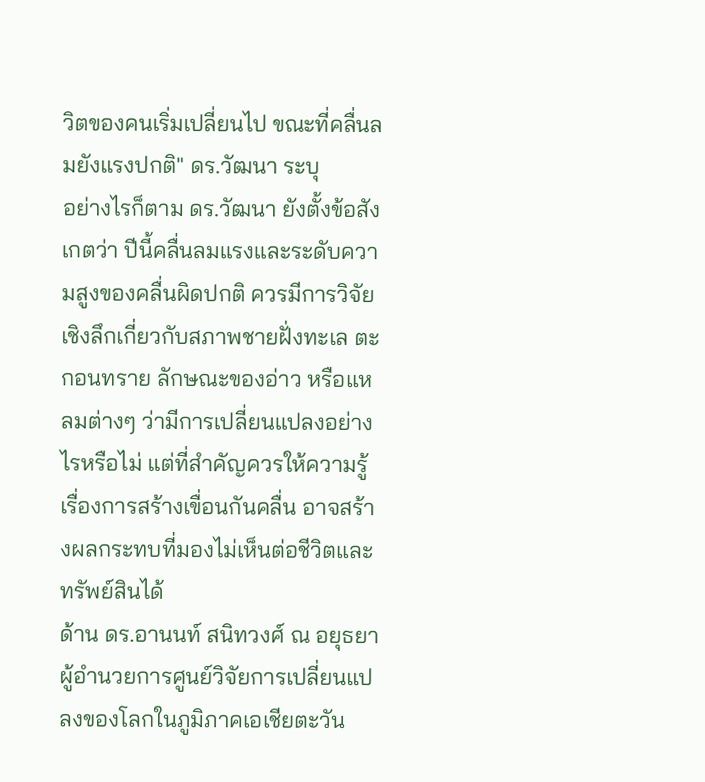วิตของคนเริ่มเปลี่ยนไป ขณะที่คลื่นลมยังแรงปกติ" ดร.วัฒนา ระบุ
อย่างไรก็ตาม ดร.วัฒนา ยังตั้งข้อสังเกตว่า ปีนี้คลื่นลมแรงและระดับความสูงของคลื่นผิดปกติ ควรมีการวิจัยเชิงลึกเกี่ยวกับสภาพชายฝั่งทะเล ตะกอนทราย ลักษณะของอ่าว หรือแหลมต่างๆ ว่ามีการเปลี่ยนแปลงอย่างไรหรือไม่ แต่ที่สำคัญควรให้ความรู้เรื่องการสร้างเขื่อนกันคลื่น อาจสร้างผลกระทบที่มองไม่เห็นต่อชีวิตและทรัพย์สินได้
ด้าน ดร.อานนท์ สนิทวงศ์ ณ อยุธยา ผู้อำนวยการศูนย์วิจัยการเปลี่ยนแปลงของโลกในภูมิภาคเอเชียตะวัน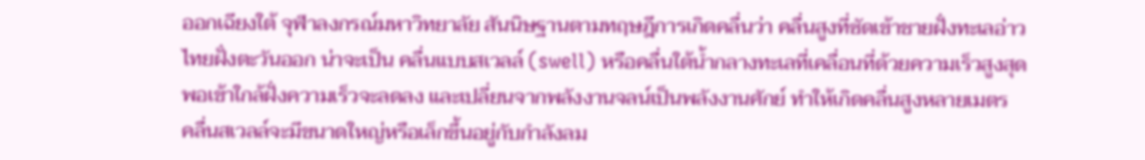ออกเฉียงใต้ จุฬาลงกรณ์มหาวิทยาลัย สันนิษฐานตามทฤษฎีการเกิดคลื่นว่า คลื่นสูงที่ซัดเข้าชายฝั่งทะเลอ่าวไทยฝั่งตะวันออก น่าจะเป็น คลื่นแบบสเวลล์ (swell) หรือคลื่นใต้น้ำกลางทะเลที่เคลื่อนที่ด้วยความเร็วสูงสุด พอเข้าใกล้ฝั่งความเร็วจะลดลง และเปลี่ยนจากพลังงานจลน์เป็นพลังงานศักย์ ทำให้เกิดคลื่นสูงหลายเมตร
คลื่นสเวลล์จะมีขนาดใหญ่หรือเล็กขึ้นอยู่กับกำลังลม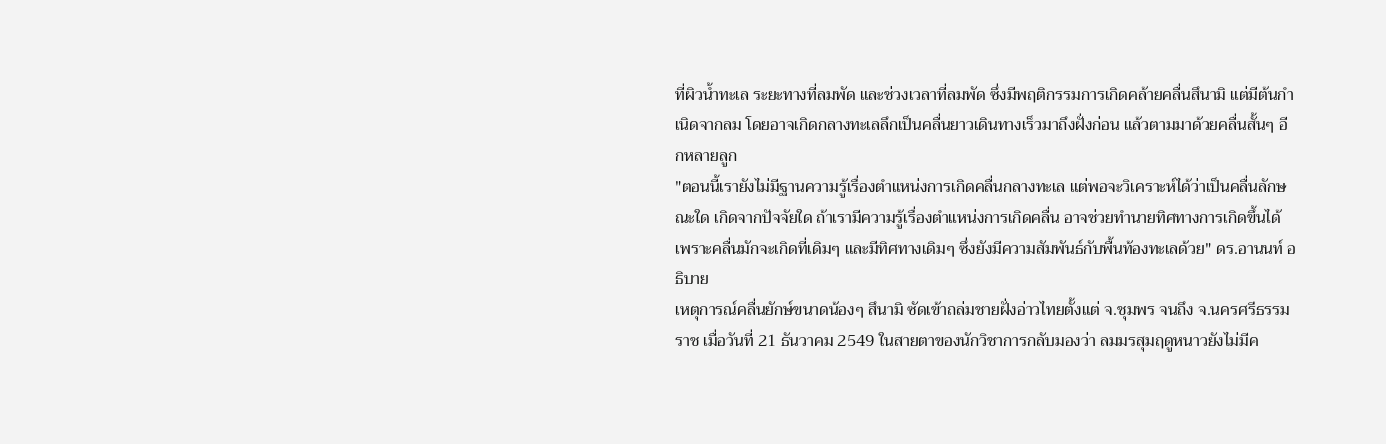ที่ผิวน้ำทะเล ระยะทางที่ลมพัด และช่วงเวลาที่ลมพัด ซึ่งมีพฤติกรรมการเกิดคล้ายคลื่นสึนามิ แต่มีต้นกำเนิดจากลม โดยอาจเกิดกลางทะเลลึกเป็นคลื่นยาวเดินทางเร็วมาถึงฝั่งก่อน แล้วตามมาด้วยคลื่นสั้นๆ อีกหลายลูก
"ตอนนี้เรายังไม่มีฐานความรู้เรื่องตำแหน่งการเกิดคลื่นกลางทะเล แต่พอจะวิเคราะห์ได้ว่าเป็นคลื่นลักษณะใด เกิดจากปัจจัยใด ถ้าเรามีความรู้เรื่องตำแหน่งการเกิดคลื่น อาจช่วยทำนายทิศทางการเกิดขึ้นได้ เพราะคลื่นมักจะเกิดที่เดิมๆ และมีทิศทางเดิมๆ ซึ่งยังมีความสัมพันธ์กับพื้นท้องทะเลด้วย" ดร.อานนท์ อธิบาย
เหตุการณ์คลื่นยักษ์ขนาดน้องๆ สึนามิ ซัดเข้าถล่มชายฝั่งอ่าวไทยตั้งแต่ จ.ชุมพร จนถึง จ.นครศรีธรรมราช เมื่อวันที่ 21 ธันวาคม 2549 ในสายตาของนักวิชาการกลับมองว่า ลมมรสุมฤดูหนาวยังไม่มีค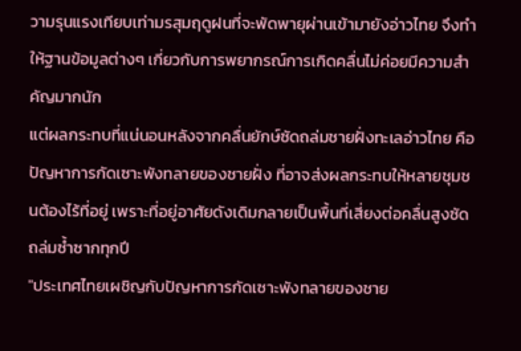วามรุนแรงเทียบเท่ามรสุมฤดูฝนที่จะพัดพายุผ่านเข้ามายังอ่าวไทย จึงทำให้ฐานข้อมูลต่างๆ เกี่ยวกับการพยากรณ์การเกิดคลื่นไม่ค่อยมีความสำคัญมากนัก
แต่ผลกระทบที่แน่นอนหลังจากคลื่นยักษ์ซัดถล่มชายฝั่งทะเลอ่าวไทย คือ ปัญหาการกัดเซาะพังทลายของชายฝั่ง ที่อาจส่งผลกระทบให้หลายชุมชนต้องไร้ที่อยู่ เพราะที่อยู่อาศัยดังเดิมกลายเป็นพื้นที่เสี่ยงต่อคลื่นสูงซัดถล่มซ้ำซากทุกปี
"ประเทศไทยเผชิญกับปัญหาการกัดเซาะพังทลายของชาย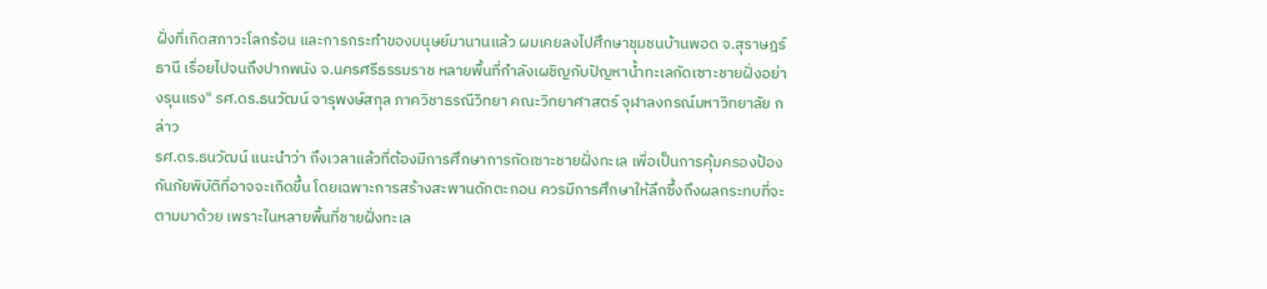ฝั่งที่เกิดสภาวะโลกร้อน และการกระทำของมนุษย์มานานแล้ว ผมเคยลงไปศึกษาชุมชนบ้านพอด จ.สุราษฎร์ธานี เรื่อยไปจนถึงปากพนัง จ.นครศรีธรรมราช หลายพื้นที่กำลังเผชิญกับปัญหาน้ำทะเลกัดเซาะชายฝั่งอย่างรุนแรง" รศ.ดร.ธนวัฒน์ จารุพงษ์สกุล ภาควิชาธรณีวิทยา คณะวิทยาศาสตร์ จุฬาลงกรณ์มหาวิทยาลัย กล่าว
รศ.ดร.ธนวัฒน์ แนะนำว่า ถึงเวลาแล้วที่ต้องมีการศึกษาการกัดเซาะชายฝั่งทะเล เพื่อเป็นการคุ้มครองป้องกันภัยพิบัติที่อาจจะเกิดขึ้น โดยเฉพาะการสร้างสะพานดักตะกอน ควรมีการศึกษาให้ลึกซึ้งถึงผลกระทบที่จะตามมาด้วย เพราะในหลายพื้นที่ชายฝั่งทะเล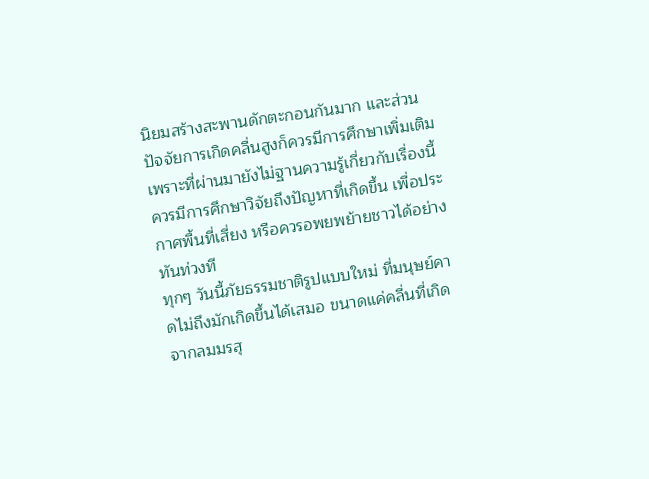นิยมสร้างสะพานดักตะกอนกันมาก และส่วนปัจจัยการเกิดคลื่นสูงก็ควรมีการศึกษาเพิ่มเติม เพราะที่ผ่านมายังไม่ฐานความรู้เกี่ยวกับเรื่องนี้ ควรมีการศึกษาวิจัยถึงปัญหาที่เกิดขึ้น เพื่อประกาศพื้นที่เสี่ยง หรือควรอพยพย้ายชาวได้อย่างทันท่วงที
ทุกๆ วันนี้ภัยธรรมชาติรูปแบบใหม่ ที่มนุษย์คาดไม่ถึงมักเกิดขึ้นได้เสมอ ขนาดแค่คลื่นที่เกิดจากลมมรสุ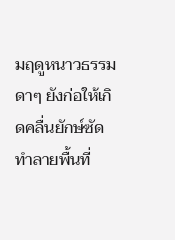มฤดูหนาวธรรมดาๆ ยังก่อให้เกิดคลื่นยักษ์ซัดทำลายพื้นที่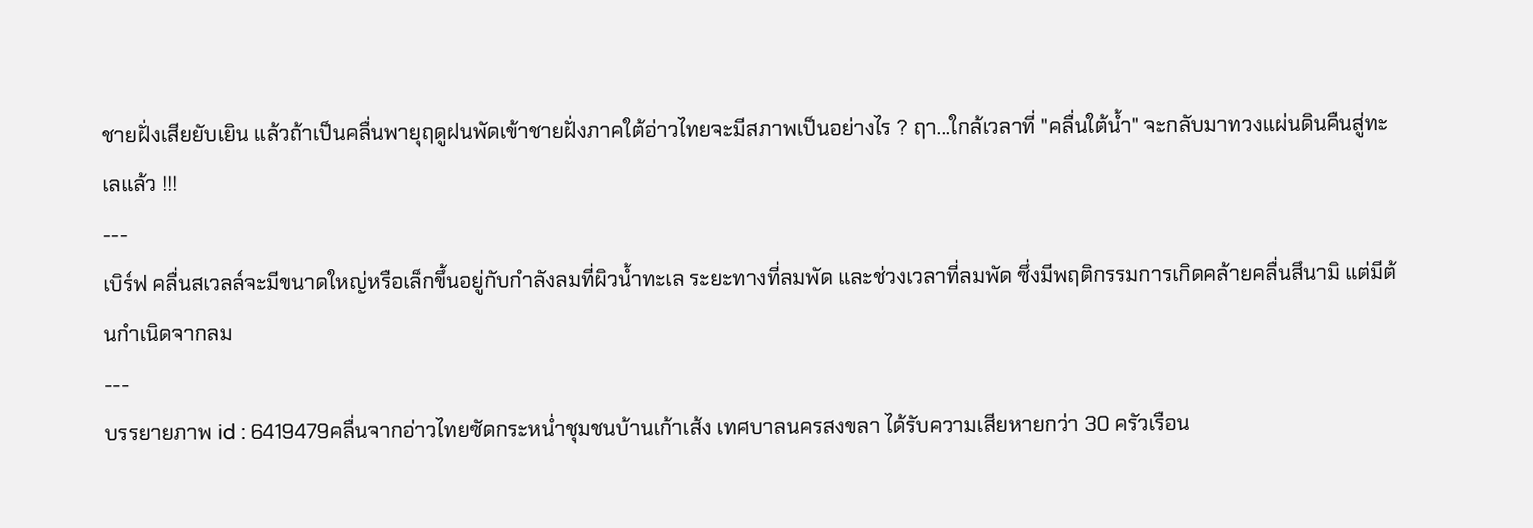ชายฝั่งเสียยับเยิน แล้วถ้าเป็นคลื่นพายุฤดูฝนพัดเข้าชายฝั่งภาคใต้อ่าวไทยจะมีสภาพเป็นอย่างไร ? ฤา...ใกล้เวลาที่ "คลื่นใต้น้ำ" จะกลับมาทวงแผ่นดินคืนสู่ทะเลแล้ว !!!
---
เบิร์ฟ คลื่นสเวลล์จะมีขนาดใหญ่หรือเล็กขึ้นอยู่กับกำลังลมที่ผิวน้ำทะเล ระยะทางที่ลมพัด และช่วงเวลาที่ลมพัด ซึ่งมีพฤติกรรมการเกิดคล้ายคลื่นสึนามิ แต่มีต้นกำเนิดจากลม
---
บรรยายภาพ id : 6419479คลื่นจากอ่าวไทยซัดกระหน่ำชุมชนบ้านเก้าเส้ง เทศบาลนครสงขลา ได้รับความเสียหายกว่า 30 ครัวเรือน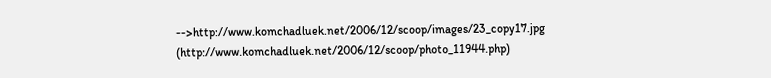-->http://www.komchadluek.net/2006/12/scoop/images/23_copy17.jpg (http://www.komchadluek.net/2006/12/scoop/photo_11944.php)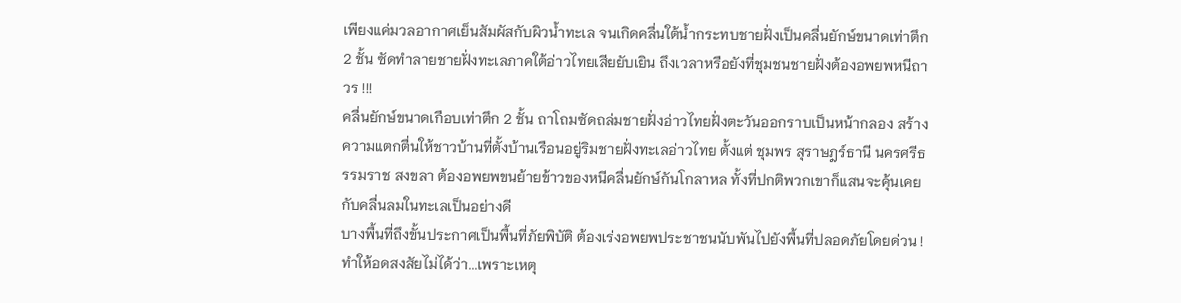เพียงแค่มวลอากาศเย็นสัมผัสกับผิวน้ำทะเล จนเกิดคลื่นใต้น้ำกระทบชายฝั่งเป็นคลื่นยักษ์ขนาดเท่าตึก 2 ชั้น ซัดทำลายชายฝั่งทะเลภาคใต้อ่าวไทยเสียยับเยิน ถึงเวลาหรือยังที่ชุมชนชายฝั่งต้องอพยพหนีถาวร !!!
คลื่นยักษ์ขนาดเกือบเท่าตึก 2 ชั้น ถาโถมซัดถล่มชายฝั่งอ่าวไทยฝั่งตะวันออกราบเป็นหน้ากลอง สร้างความแตกตื่นให้ชาวบ้านที่ตั้งบ้านเรือนอยู่ริมชายฝั่งทะเลอ่าวไทย ตั้งแต่ ชุมพร สุราษฎร์ธานี นครศรีธรรมราช สงขลา ต้องอพยพขนย้ายข้าวของหนีคลื่นยักษ์กันโกลาหล ทั้งที่ปกติพวกเขาก็แสนจะคุ้นเคยกับคลื่นลมในทะเลเป็นอย่างดี
บางพื้นที่ถึงขั้นประกาศเป็นพื้นที่ภัยพิบัติ ต้องเร่งอพยพประชาชนนับพันไปยังพื้นที่ปลอดภัยโดยด่วน !
ทำให้อดสงสัยไม่ได้ว่า...เพราะเหตุ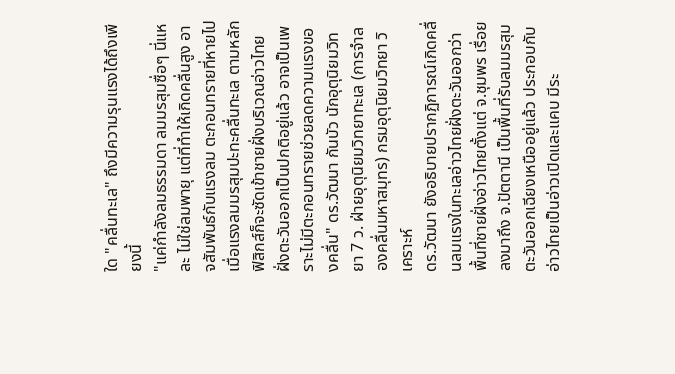ใด "คลื่นทะเล" ถึงมีความรุนแรงได้ถึงเพียงนี้
"แค่กำลังลมธรรมดา ลมมรสุมซื่อๆ นี่แหละ ไม่ใช่ลมพายุ แต่ที่ทำให้เกิดคลื่นสูง อาจสัมพันธ์กับแรงลม ตะกอนทรายที่หายไป เมื่อแรงลมมรสุมปะทะคลื่นทะเล ตามหลักฟิสิกส์ก็จะซัดเข้าชายฝั่งบริเวณอ่าวไทยฝั่งตะวันออกเป็นปกติอยู่แล้ว อาจเป็นเพราะไม่มีตะกอนทรายช่วยลดความแรงของคลื่น" ดร.วัฒนา กันบัว นักอุตุนิยมวิทยา 7 ว. ฝ่ายอุตุนิยมวิทยาทะเล (การจำลองคลื่นมหาสมุทร) กรมอุตุนิยมวิทยา วิเคราะห์
ดร.วัฒนา ยังอธิบายปรากฏิการณ์เกิดคลื่นลมแรงในทะเลอ่าวไทยฝั่งตะวันออกว่า พื้นที่ชายฝั่งอ่าวไทยตั้งแต่ จ.ชุมพร เรื่อยลงมาถึง จ.ปัตตานี เป็นพื้นที่รับลมมรสุมตะวันออกเฉียงเหนืออยู่แล้ว ประกอบกับอ่าวไทยเป็นอ่าวเปิดและแคบ มีระ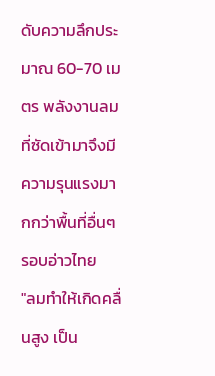ดับความลึกประมาณ 60-70 เมตร พลังงานลมที่ซัดเข้ามาจึงมีความรุนแรงมากกว่าพื้นที่อื่นๆ รอบอ่าวไทย
"ลมทำให้เกิดคลื่นสูง เป็น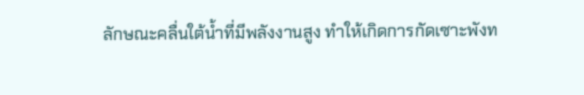ลักษณะคลื่นใต้น้ำที่มีพลังงานสูง ทำให้เกิดการกัดเซาะพังท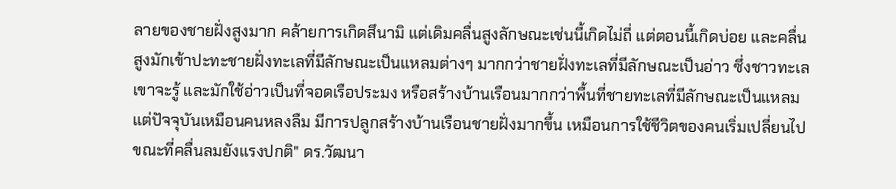ลายของชายฝั่งสูงมาก คล้ายการเกิดสึนามิ แต่เดิมคลื่นสูงลักษณะเช่นนี้เกิดไม่ถี่ แต่ตอนนี้เกิดบ่อย และคลื่นสูงมักเข้าปะทะชายฝั่งทะเลที่มีลักษณะเป็นแหลมต่างๆ มากกว่าชายฝั่งทะเลที่มีลักษณะเป็นอ่าว ซึ่งชาวทะเลเขาจะรู้ และมักใช้อ่าวเป็นที่จอดเรือประมง หรือสร้างบ้านเรือนมากกว่าพื้นที่ชายทะเลที่มีลักษณะเป็นแหลม แต่ปัจจุบันเหมือนคนหลงลืม มีการปลูกสร้างบ้านเรือนชายฝั่งมากขึ้น เหมือนการใช้ชีวิตของคนเริ่มเปลี่ยนไป ขณะที่คลื่นลมยังแรงปกติ" ดร.วัฒนา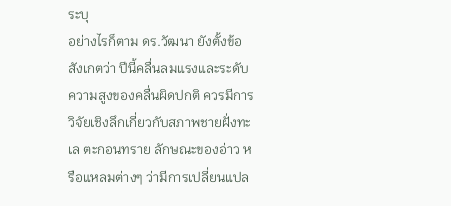ระบุ
อย่างไรก็ตาม ดร.วัฒนา ยังตั้งข้อสังเกตว่า ปีนี้คลื่นลมแรงและระดับความสูงของคลื่นผิดปกติ ควรมีการวิจัยเชิงลึกเกี่ยวกับสภาพชายฝั่งทะเล ตะกอนทราย ลักษณะของอ่าว หรือแหลมต่างๆ ว่ามีการเปลี่ยนแปล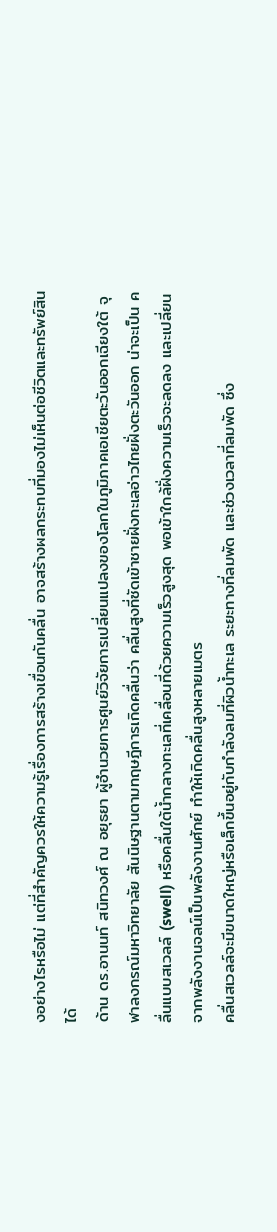งอย่างไรหรือไม่ แต่ที่สำคัญควรให้ความรู้เรื่องการสร้างเขื่อนกันคลื่น อาจสร้างผลกระทบที่มองไม่เห็นต่อชีวิตและทรัพย์สินได้
ด้าน ดร.อานนท์ สนิทวงศ์ ณ อยุธยา ผู้อำนวยการศูนย์วิจัยการเปลี่ยนแปลงของโลกในภูมิภาคเอเชียตะวันออกเฉียงใต้ จุฬาลงกรณ์มหาวิทยาลัย สันนิษฐานตามทฤษฎีการเกิดคลื่นว่า คลื่นสูงที่ซัดเข้าชายฝั่งทะเลอ่าวไทยฝั่งตะวันออก น่าจะเป็น คลื่นแบบสเวลล์ (swell) หรือคลื่นใต้น้ำกลางทะเลที่เคลื่อนที่ด้วยความเร็วสูงสุด พอเข้าใกล้ฝั่งความเร็วจะลดลง และเปลี่ยนจากพลังงานจลน์เป็นพลังงานศักย์ ทำให้เกิดคลื่นสูงหลายเมตร
คลื่นสเวลล์จะมีขนาดใหญ่หรือเล็กขึ้นอยู่กับกำลังลมที่ผิวน้ำทะเล ระยะทางที่ลมพัด และช่วงเวลาที่ลมพัด ซึ่ง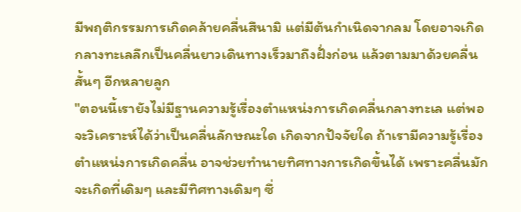มีพฤติกรรมการเกิดคล้ายคลื่นสึนามิ แต่มีต้นกำเนิดจากลม โดยอาจเกิดกลางทะเลลึกเป็นคลื่นยาวเดินทางเร็วมาถึงฝั่งก่อน แล้วตามมาด้วยคลื่นสั้นๆ อีกหลายลูก
"ตอนนี้เรายังไม่มีฐานความรู้เรื่องตำแหน่งการเกิดคลื่นกลางทะเล แต่พอจะวิเคราะห์ได้ว่าเป็นคลื่นลักษณะใด เกิดจากปัจจัยใด ถ้าเรามีความรู้เรื่องตำแหน่งการเกิดคลื่น อาจช่วยทำนายทิศทางการเกิดขึ้นได้ เพราะคลื่นมักจะเกิดที่เดิมๆ และมีทิศทางเดิมๆ ซึ่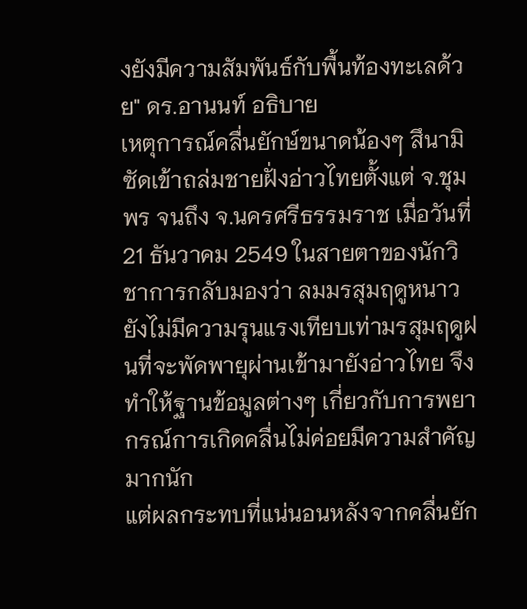งยังมีความสัมพันธ์กับพื้นท้องทะเลด้วย" ดร.อานนท์ อธิบาย
เหตุการณ์คลื่นยักษ์ขนาดน้องๆ สึนามิ ซัดเข้าถล่มชายฝั่งอ่าวไทยตั้งแต่ จ.ชุมพร จนถึง จ.นครศรีธรรมราช เมื่อวันที่ 21 ธันวาคม 2549 ในสายตาของนักวิชาการกลับมองว่า ลมมรสุมฤดูหนาวยังไม่มีความรุนแรงเทียบเท่ามรสุมฤดูฝนที่จะพัดพายุผ่านเข้ามายังอ่าวไทย จึงทำให้ฐานข้อมูลต่างๆ เกี่ยวกับการพยากรณ์การเกิดคลื่นไม่ค่อยมีความสำคัญมากนัก
แต่ผลกระทบที่แน่นอนหลังจากคลื่นยัก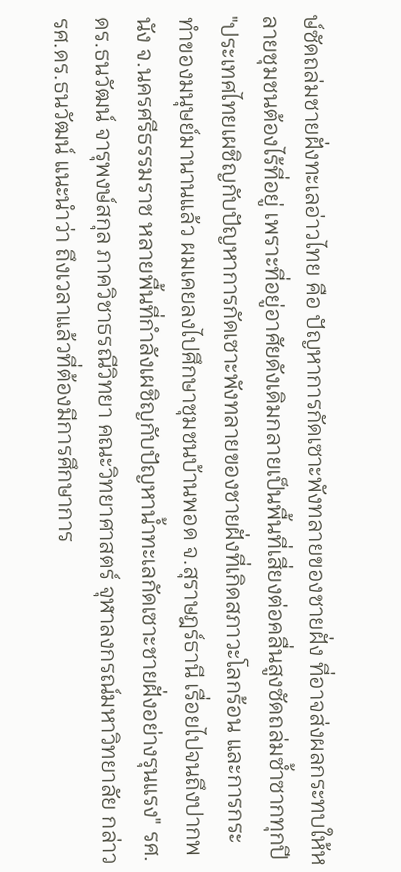ษ์ซัดถล่มชายฝั่งทะเลอ่าวไทย คือ ปัญหาการกัดเซาะพังทลายของชายฝั่ง ที่อาจส่งผลกระทบให้หลายชุมชนต้องไร้ที่อยู่ เพราะที่อยู่อาศัยดังเดิมกลายเป็นพื้นที่เสี่ยงต่อคลื่นสูงซัดถล่มซ้ำซากทุกปี
"ประเทศไทยเผชิญกับปัญหาการกัดเซาะพังทลายของชายฝั่งที่เกิดสภาวะโลกร้อน และการกระทำของมนุษย์มานานแล้ว ผมเคยลงไปศึกษาชุมชนบ้านพอด จ.สุราษฎร์ธานี เรื่อยไปจนถึงปากพนัง จ.นครศรีธรรมราช หลายพื้นที่กำลังเผชิญกับปัญหาน้ำทะเลกัดเซาะชายฝั่งอย่างรุนแรง" รศ.ดร.ธนวัฒน์ จารุพงษ์สกุล ภาควิชาธรณีวิทยา คณะวิทยาศาสตร์ จุฬาลงกรณ์มหาวิทยาลัย กล่าว
รศ.ดร.ธนวัฒน์ แนะนำว่า ถึงเวลาแล้วที่ต้องมีการศึกษาการ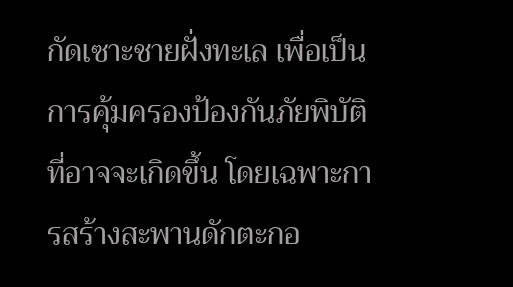กัดเซาะชายฝั่งทะเล เพื่อเป็นการคุ้มครองป้องกันภัยพิบัติที่อาจจะเกิดขึ้น โดยเฉพาะการสร้างสะพานดักตะกอ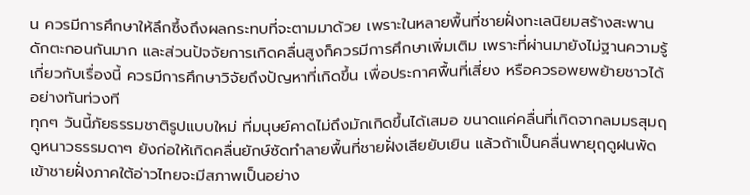น ควรมีการศึกษาให้ลึกซึ้งถึงผลกระทบที่จะตามมาด้วย เพราะในหลายพื้นที่ชายฝั่งทะเลนิยมสร้างสะพานดักตะกอนกันมาก และส่วนปัจจัยการเกิดคลื่นสูงก็ควรมีการศึกษาเพิ่มเติม เพราะที่ผ่านมายังไม่ฐานความรู้เกี่ยวกับเรื่องนี้ ควรมีการศึกษาวิจัยถึงปัญหาที่เกิดขึ้น เพื่อประกาศพื้นที่เสี่ยง หรือควรอพยพย้ายชาวได้อย่างทันท่วงที
ทุกๆ วันนี้ภัยธรรมชาติรูปแบบใหม่ ที่มนุษย์คาดไม่ถึงมักเกิดขึ้นได้เสมอ ขนาดแค่คลื่นที่เกิดจากลมมรสุมฤดูหนาวธรรมดาๆ ยังก่อให้เกิดคลื่นยักษ์ซัดทำลายพื้นที่ชายฝั่งเสียยับเยิน แล้วถ้าเป็นคลื่นพายุฤดูฝนพัดเข้าชายฝั่งภาคใต้อ่าวไทยจะมีสภาพเป็นอย่าง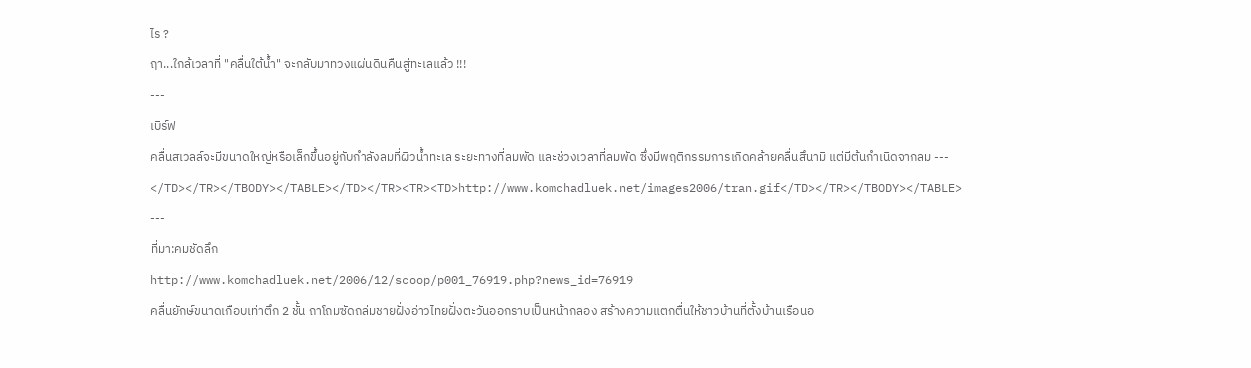ไร ?
ฤา...ใกล้เวลาที่ "คลื่นใต้น้ำ" จะกลับมาทวงแผ่นดินคืนสู่ทะเลแล้ว !!!
---
เบิร์ฟ
คลื่นสเวลล์จะมีขนาดใหญ่หรือเล็กขึ้นอยู่กับกำลังลมที่ผิวน้ำทะเล ระยะทางที่ลมพัด และช่วงเวลาที่ลมพัด ซึ่งมีพฤติกรรมการเกิดคล้ายคลื่นสึนามิ แต่มีต้นกำเนิดจากลม ---
</TD></TR></TBODY></TABLE></TD></TR><TR><TD>http://www.komchadluek.net/images2006/tran.gif</TD></TR></TBODY></TABLE>
---
ที่มา:คมชัดลึก
http://www.komchadluek.net/2006/12/scoop/p001_76919.php?news_id=76919
คลื่นยักษ์ขนาดเกือบเท่าตึก 2 ชั้น ถาโถมซัดถล่มชายฝั่งอ่าวไทยฝั่งตะวันออกราบเป็นหน้ากลอง สร้างความแตกตื่นให้ชาวบ้านที่ตั้งบ้านเรือนอ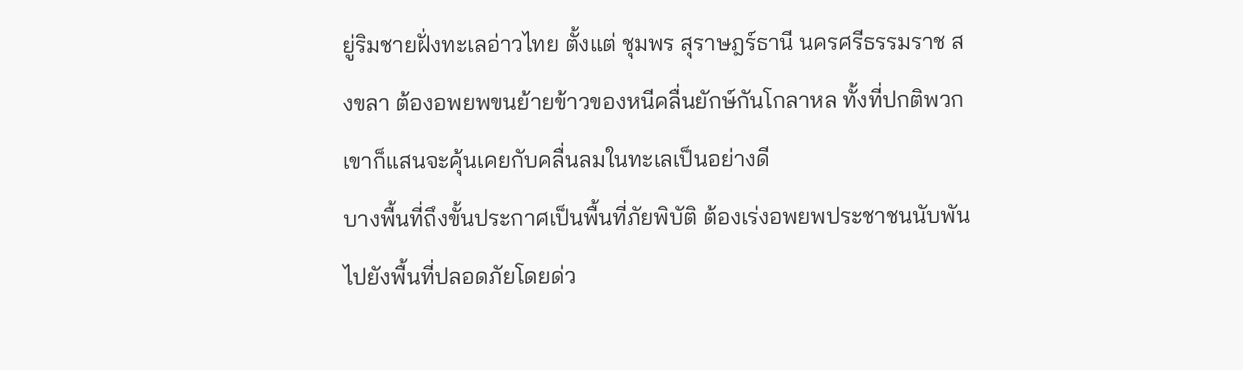ยู่ริมชายฝั่งทะเลอ่าวไทย ตั้งแต่ ชุมพร สุราษฎร์ธานี นครศรีธรรมราช สงขลา ต้องอพยพขนย้ายข้าวของหนีคลื่นยักษ์กันโกลาหล ทั้งที่ปกติพวกเขาก็แสนจะคุ้นเคยกับคลื่นลมในทะเลเป็นอย่างดี
บางพื้นที่ถึงขั้นประกาศเป็นพื้นที่ภัยพิบัติ ต้องเร่งอพยพประชาชนนับพันไปยังพื้นที่ปลอดภัยโดยด่ว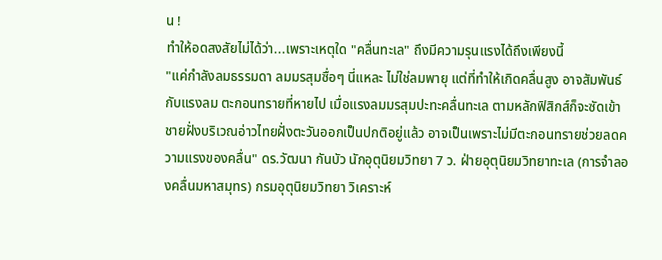น !
ทำให้อดสงสัยไม่ได้ว่า...เพราะเหตุใด "คลื่นทะเล" ถึงมีความรุนแรงได้ถึงเพียงนี้
"แค่กำลังลมธรรมดา ลมมรสุมซื่อๆ นี่แหละ ไม่ใช่ลมพายุ แต่ที่ทำให้เกิดคลื่นสูง อาจสัมพันธ์กับแรงลม ตะกอนทรายที่หายไป เมื่อแรงลมมรสุมปะทะคลื่นทะเล ตามหลักฟิสิกส์ก็จะซัดเข้าชายฝั่งบริเวณอ่าวไทยฝั่งตะวันออกเป็นปกติอยู่แล้ว อาจเป็นเพราะไม่มีตะกอนทรายช่วยลดความแรงของคลื่น" ดร.วัฒนา กันบัว นักอุตุนิยมวิทยา 7 ว. ฝ่ายอุตุนิยมวิทยาทะเล (การจำลองคลื่นมหาสมุทร) กรมอุตุนิยมวิทยา วิเคราะห์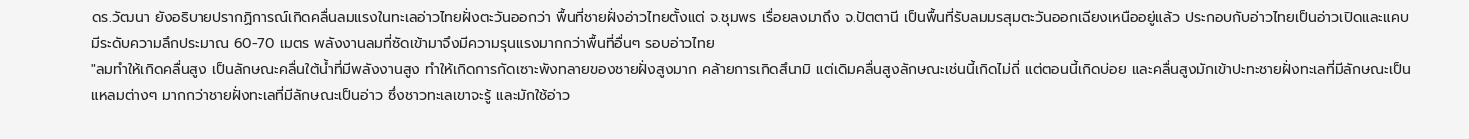ดร.วัฒนา ยังอธิบายปรากฏิการณ์เกิดคลื่นลมแรงในทะเลอ่าวไทยฝั่งตะวันออกว่า พื้นที่ชายฝั่งอ่าวไทยตั้งแต่ จ.ชุมพร เรื่อยลงมาถึง จ.ปัตตานี เป็นพื้นที่รับลมมรสุมตะวันออกเฉียงเหนืออยู่แล้ว ประกอบกับอ่าวไทยเป็นอ่าวเปิดและแคบ มีระดับความลึกประมาณ 60-70 เมตร พลังงานลมที่ซัดเข้ามาจึงมีความรุนแรงมากกว่าพื้นที่อื่นๆ รอบอ่าวไทย
"ลมทำให้เกิดคลื่นสูง เป็นลักษณะคลื่นใต้น้ำที่มีพลังงานสูง ทำให้เกิดการกัดเซาะพังทลายของชายฝั่งสูงมาก คล้ายการเกิดสึนามิ แต่เดิมคลื่นสูงลักษณะเช่นนี้เกิดไม่ถี่ แต่ตอนนี้เกิดบ่อย และคลื่นสูงมักเข้าปะทะชายฝั่งทะเลที่มีลักษณะเป็นแหลมต่างๆ มากกว่าชายฝั่งทะเลที่มีลักษณะเป็นอ่าว ซึ่งชาวทะเลเขาจะรู้ และมักใช้อ่าว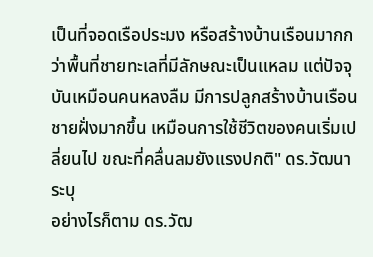เป็นที่จอดเรือประมง หรือสร้างบ้านเรือนมากกว่าพื้นที่ชายทะเลที่มีลักษณะเป็นแหลม แต่ปัจจุบันเหมือนคนหลงลืม มีการปลูกสร้างบ้านเรือนชายฝั่งมากขึ้น เหมือนการใช้ชีวิตของคนเริ่มเปลี่ยนไป ขณะที่คลื่นลมยังแรงปกติ" ดร.วัฒนา ระบุ
อย่างไรก็ตาม ดร.วัฒ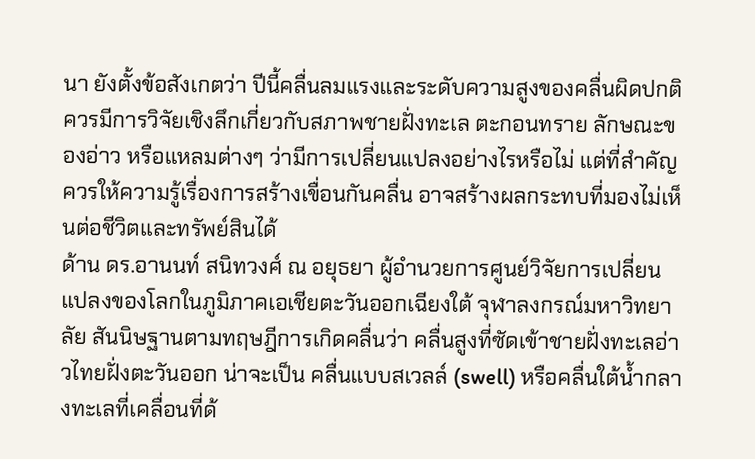นา ยังตั้งข้อสังเกตว่า ปีนี้คลื่นลมแรงและระดับความสูงของคลื่นผิดปกติ ควรมีการวิจัยเชิงลึกเกี่ยวกับสภาพชายฝั่งทะเล ตะกอนทราย ลักษณะของอ่าว หรือแหลมต่างๆ ว่ามีการเปลี่ยนแปลงอย่างไรหรือไม่ แต่ที่สำคัญควรให้ความรู้เรื่องการสร้างเขื่อนกันคลื่น อาจสร้างผลกระทบที่มองไม่เห็นต่อชีวิตและทรัพย์สินได้
ด้าน ดร.อานนท์ สนิทวงศ์ ณ อยุธยา ผู้อำนวยการศูนย์วิจัยการเปลี่ยนแปลงของโลกในภูมิภาคเอเชียตะวันออกเฉียงใต้ จุฬาลงกรณ์มหาวิทยาลัย สันนิษฐานตามทฤษฎีการเกิดคลื่นว่า คลื่นสูงที่ซัดเข้าชายฝั่งทะเลอ่าวไทยฝั่งตะวันออก น่าจะเป็น คลื่นแบบสเวลล์ (swell) หรือคลื่นใต้น้ำกลางทะเลที่เคลื่อนที่ด้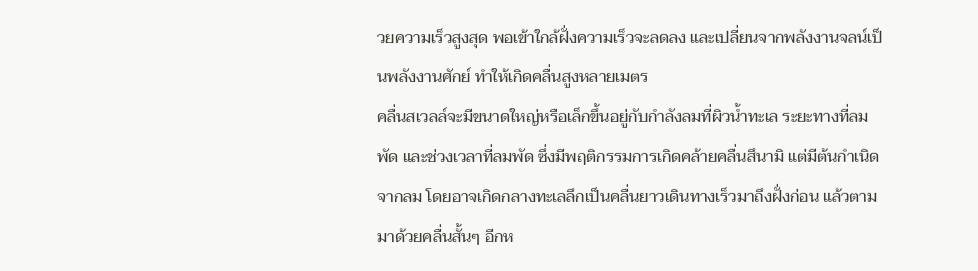วยความเร็วสูงสุด พอเข้าใกล้ฝั่งความเร็วจะลดลง และเปลี่ยนจากพลังงานจลน์เป็นพลังงานศักย์ ทำให้เกิดคลื่นสูงหลายเมตร
คลื่นสเวลล์จะมีขนาดใหญ่หรือเล็กขึ้นอยู่กับกำลังลมที่ผิวน้ำทะเล ระยะทางที่ลมพัด และช่วงเวลาที่ลมพัด ซึ่งมีพฤติกรรมการเกิดคล้ายคลื่นสึนามิ แต่มีต้นกำเนิดจากลม โดยอาจเกิดกลางทะเลลึกเป็นคลื่นยาวเดินทางเร็วมาถึงฝั่งก่อน แล้วตามมาด้วยคลื่นสั้นๆ อีกห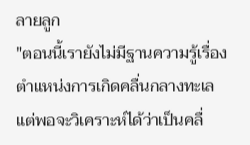ลายลูก
"ตอนนี้เรายังไม่มีฐานความรู้เรื่องตำแหน่งการเกิดคลื่นกลางทะเล แต่พอจะวิเคราะห์ได้ว่าเป็นคลื่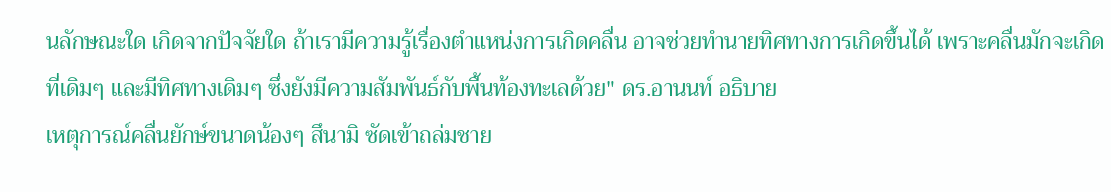นลักษณะใด เกิดจากปัจจัยใด ถ้าเรามีความรู้เรื่องตำแหน่งการเกิดคลื่น อาจช่วยทำนายทิศทางการเกิดขึ้นได้ เพราะคลื่นมักจะเกิดที่เดิมๆ และมีทิศทางเดิมๆ ซึ่งยังมีความสัมพันธ์กับพื้นท้องทะเลด้วย" ดร.อานนท์ อธิบาย
เหตุการณ์คลื่นยักษ์ขนาดน้องๆ สึนามิ ซัดเข้าถล่มชาย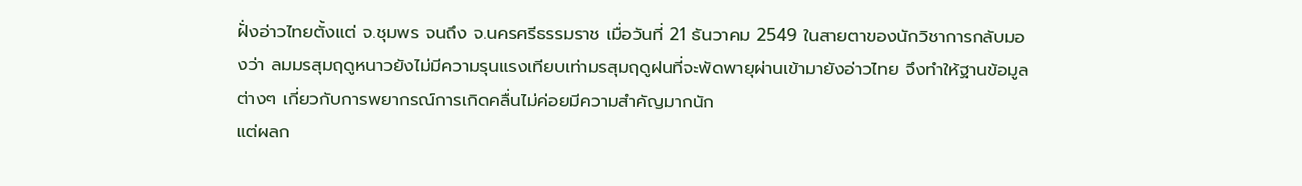ฝั่งอ่าวไทยตั้งแต่ จ.ชุมพร จนถึง จ.นครศรีธรรมราช เมื่อวันที่ 21 ธันวาคม 2549 ในสายตาของนักวิชาการกลับมองว่า ลมมรสุมฤดูหนาวยังไม่มีความรุนแรงเทียบเท่ามรสุมฤดูฝนที่จะพัดพายุผ่านเข้ามายังอ่าวไทย จึงทำให้ฐานข้อมูลต่างๆ เกี่ยวกับการพยากรณ์การเกิดคลื่นไม่ค่อยมีความสำคัญมากนัก
แต่ผลก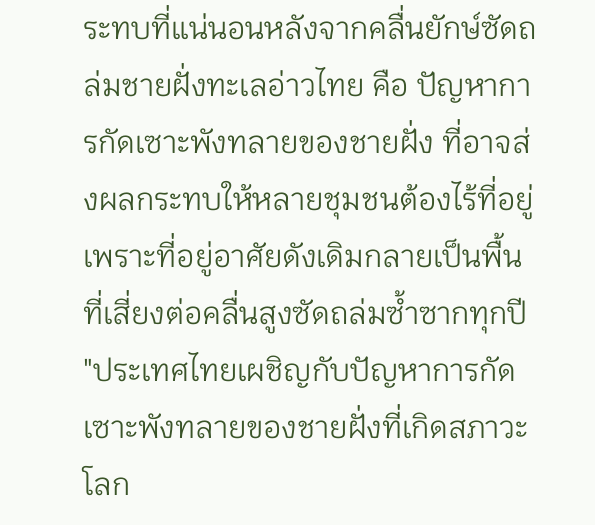ระทบที่แน่นอนหลังจากคลื่นยักษ์ซัดถล่มชายฝั่งทะเลอ่าวไทย คือ ปัญหาการกัดเซาะพังทลายของชายฝั่ง ที่อาจส่งผลกระทบให้หลายชุมชนต้องไร้ที่อยู่ เพราะที่อยู่อาศัยดังเดิมกลายเป็นพื้นที่เสี่ยงต่อคลื่นสูงซัดถล่มซ้ำซากทุกปี
"ประเทศไทยเผชิญกับปัญหาการกัดเซาะพังทลายของชายฝั่งที่เกิดสภาวะโลก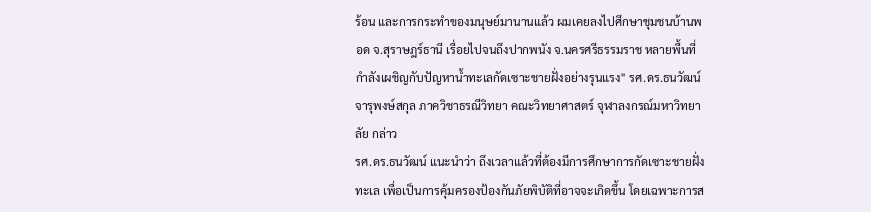ร้อน และการกระทำของมนุษย์มานานแล้ว ผมเคยลงไปศึกษาชุมชนบ้านพอด จ.สุราษฎร์ธานี เรื่อยไปจนถึงปากพนัง จ.นครศรีธรรมราช หลายพื้นที่กำลังเผชิญกับปัญหาน้ำทะเลกัดเซาะชายฝั่งอย่างรุนแรง" รศ.ดร.ธนวัฒน์ จารุพงษ์สกุล ภาควิชาธรณีวิทยา คณะวิทยาศาสตร์ จุฬาลงกรณ์มหาวิทยาลัย กล่าว
รศ.ดร.ธนวัฒน์ แนะนำว่า ถึงเวลาแล้วที่ต้องมีการศึกษาการกัดเซาะชายฝั่งทะเล เพื่อเป็นการคุ้มครองป้องกันภัยพิบัติที่อาจจะเกิดขึ้น โดยเฉพาะการส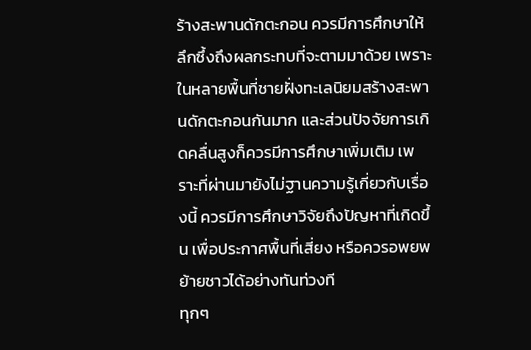ร้างสะพานดักตะกอน ควรมีการศึกษาให้ลึกซึ้งถึงผลกระทบที่จะตามมาด้วย เพราะในหลายพื้นที่ชายฝั่งทะเลนิยมสร้างสะพานดักตะกอนกันมาก และส่วนปัจจัยการเกิดคลื่นสูงก็ควรมีการศึกษาเพิ่มเติม เพราะที่ผ่านมายังไม่ฐานความรู้เกี่ยวกับเรื่องนี้ ควรมีการศึกษาวิจัยถึงปัญหาที่เกิดขึ้น เพื่อประกาศพื้นที่เสี่ยง หรือควรอพยพย้ายชาวได้อย่างทันท่วงที
ทุกๆ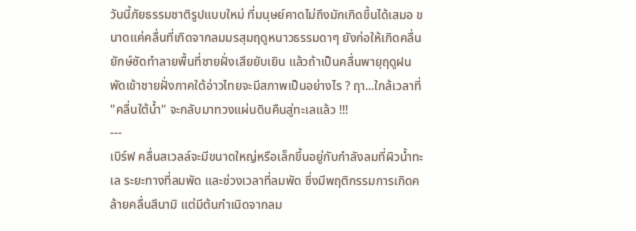วันนี้ภัยธรรมชาติรูปแบบใหม่ ที่มนุษย์คาดไม่ถึงมักเกิดขึ้นได้เสมอ ขนาดแค่คลื่นที่เกิดจากลมมรสุมฤดูหนาวธรรมดาๆ ยังก่อให้เกิดคลื่นยักษ์ซัดทำลายพื้นที่ชายฝั่งเสียยับเยิน แล้วถ้าเป็นคลื่นพายุฤดูฝนพัดเข้าชายฝั่งภาคใต้อ่าวไทยจะมีสภาพเป็นอย่างไร ? ฤา...ใกล้เวลาที่ "คลื่นใต้น้ำ" จะกลับมาทวงแผ่นดินคืนสู่ทะเลแล้ว !!!
---
เบิร์ฟ คลื่นสเวลล์จะมีขนาดใหญ่หรือเล็กขึ้นอยู่กับกำลังลมที่ผิวน้ำทะเล ระยะทางที่ลมพัด และช่วงเวลาที่ลมพัด ซึ่งมีพฤติกรรมการเกิดคล้ายคลื่นสึนามิ แต่มีต้นกำเนิดจากลม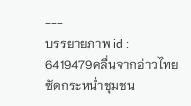---
บรรยายภาพ id : 6419479คลื่นจากอ่าวไทยซัดกระหน่ำชุมชน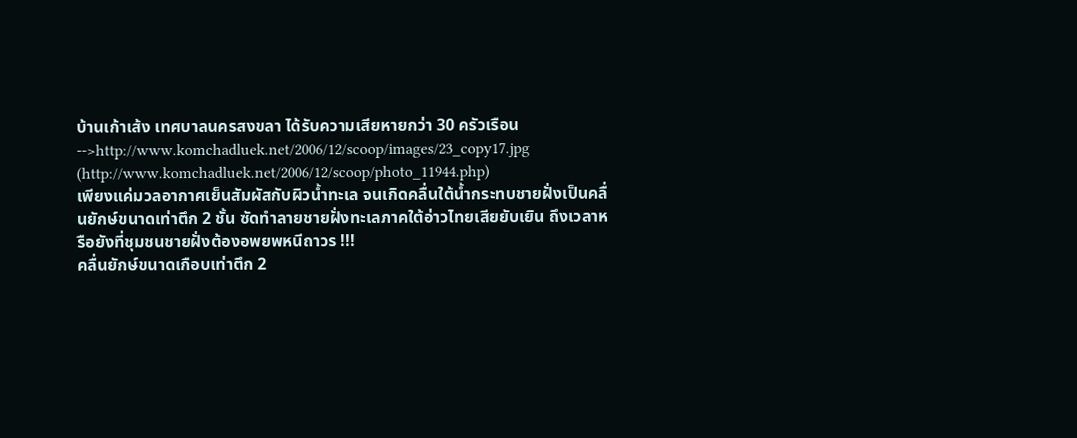บ้านเก้าเส้ง เทศบาลนครสงขลา ได้รับความเสียหายกว่า 30 ครัวเรือน
-->http://www.komchadluek.net/2006/12/scoop/images/23_copy17.jpg (http://www.komchadluek.net/2006/12/scoop/photo_11944.php)
เพียงแค่มวลอากาศเย็นสัมผัสกับผิวน้ำทะเล จนเกิดคลื่นใต้น้ำกระทบชายฝั่งเป็นคลื่นยักษ์ขนาดเท่าตึก 2 ชั้น ซัดทำลายชายฝั่งทะเลภาคใต้อ่าวไทยเสียยับเยิน ถึงเวลาหรือยังที่ชุมชนชายฝั่งต้องอพยพหนีถาวร !!!
คลื่นยักษ์ขนาดเกือบเท่าตึก 2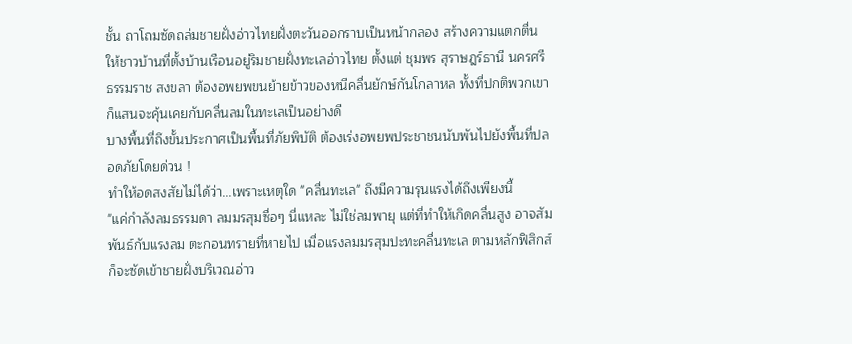ชั้น ถาโถมซัดถล่มชายฝั่งอ่าวไทยฝั่งตะวันออกราบเป็นหน้ากลอง สร้างความแตกตื่นให้ชาวบ้านที่ตั้งบ้านเรือนอยู่ริมชายฝั่งทะเลอ่าวไทย ตั้งแต่ ชุมพร สุราษฎร์ธานี นครศรีธรรมราช สงขลา ต้องอพยพขนย้ายข้าวของหนีคลื่นยักษ์กันโกลาหล ทั้งที่ปกติพวกเขาก็แสนจะคุ้นเคยกับคลื่นลมในทะเลเป็นอย่างดี
บางพื้นที่ถึงขั้นประกาศเป็นพื้นที่ภัยพิบัติ ต้องเร่งอพยพประชาชนนับพันไปยังพื้นที่ปลอดภัยโดยด่วน !
ทำให้อดสงสัยไม่ได้ว่า...เพราะเหตุใด "คลื่นทะเล" ถึงมีความรุนแรงได้ถึงเพียงนี้
"แค่กำลังลมธรรมดา ลมมรสุมซื่อๆ นี่แหละ ไม่ใช่ลมพายุ แต่ที่ทำให้เกิดคลื่นสูง อาจสัมพันธ์กับแรงลม ตะกอนทรายที่หายไป เมื่อแรงลมมรสุมปะทะคลื่นทะเล ตามหลักฟิสิกส์ก็จะซัดเข้าชายฝั่งบริเวณอ่าว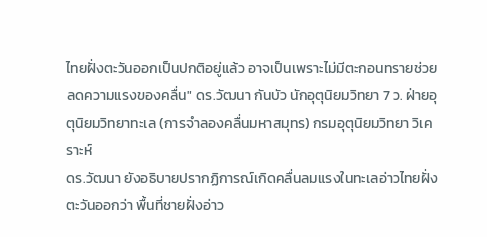ไทยฝั่งตะวันออกเป็นปกติอยู่แล้ว อาจเป็นเพราะไม่มีตะกอนทรายช่วยลดความแรงของคลื่น" ดร.วัฒนา กันบัว นักอุตุนิยมวิทยา 7 ว. ฝ่ายอุตุนิยมวิทยาทะเล (การจำลองคลื่นมหาสมุทร) กรมอุตุนิยมวิทยา วิเคราะห์
ดร.วัฒนา ยังอธิบายปรากฏิการณ์เกิดคลื่นลมแรงในทะเลอ่าวไทยฝั่งตะวันออกว่า พื้นที่ชายฝั่งอ่าว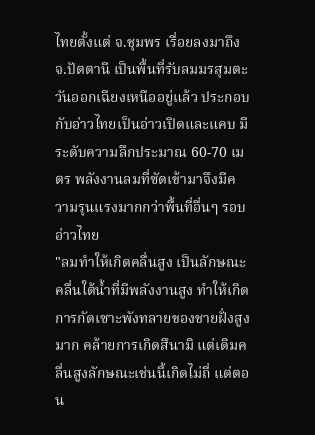ไทยตั้งแต่ จ.ชุมพร เรื่อยลงมาถึง จ.ปัตตานี เป็นพื้นที่รับลมมรสุมตะวันออกเฉียงเหนืออยู่แล้ว ประกอบกับอ่าวไทยเป็นอ่าวเปิดและแคบ มีระดับความลึกประมาณ 60-70 เมตร พลังงานลมที่ซัดเข้ามาจึงมีความรุนแรงมากกว่าพื้นที่อื่นๆ รอบอ่าวไทย
"ลมทำให้เกิดคลื่นสูง เป็นลักษณะคลื่นใต้น้ำที่มีพลังงานสูง ทำให้เกิดการกัดเซาะพังทลายของชายฝั่งสูงมาก คล้ายการเกิดสึนามิ แต่เดิมคลื่นสูงลักษณะเช่นนี้เกิดไม่ถี่ แต่ตอน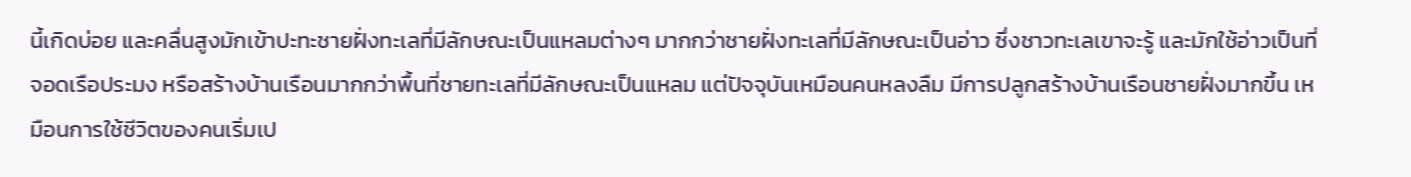นี้เกิดบ่อย และคลื่นสูงมักเข้าปะทะชายฝั่งทะเลที่มีลักษณะเป็นแหลมต่างๆ มากกว่าชายฝั่งทะเลที่มีลักษณะเป็นอ่าว ซึ่งชาวทะเลเขาจะรู้ และมักใช้อ่าวเป็นที่จอดเรือประมง หรือสร้างบ้านเรือนมากกว่าพื้นที่ชายทะเลที่มีลักษณะเป็นแหลม แต่ปัจจุบันเหมือนคนหลงลืม มีการปลูกสร้างบ้านเรือนชายฝั่งมากขึ้น เหมือนการใช้ชีวิตของคนเริ่มเป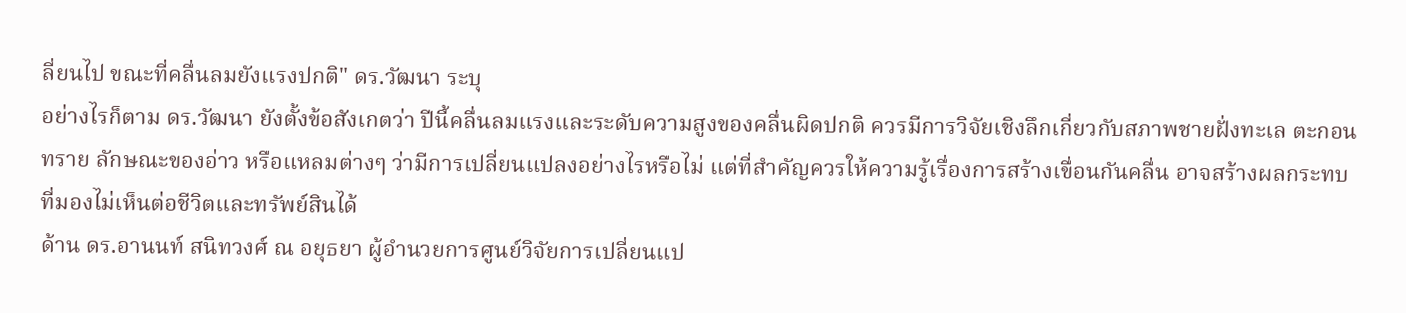ลี่ยนไป ขณะที่คลื่นลมยังแรงปกติ" ดร.วัฒนา ระบุ
อย่างไรก็ตาม ดร.วัฒนา ยังตั้งข้อสังเกตว่า ปีนี้คลื่นลมแรงและระดับความสูงของคลื่นผิดปกติ ควรมีการวิจัยเชิงลึกเกี่ยวกับสภาพชายฝั่งทะเล ตะกอนทราย ลักษณะของอ่าว หรือแหลมต่างๆ ว่ามีการเปลี่ยนแปลงอย่างไรหรือไม่ แต่ที่สำคัญควรให้ความรู้เรื่องการสร้างเขื่อนกันคลื่น อาจสร้างผลกระทบที่มองไม่เห็นต่อชีวิตและทรัพย์สินได้
ด้าน ดร.อานนท์ สนิทวงศ์ ณ อยุธยา ผู้อำนวยการศูนย์วิจัยการเปลี่ยนแป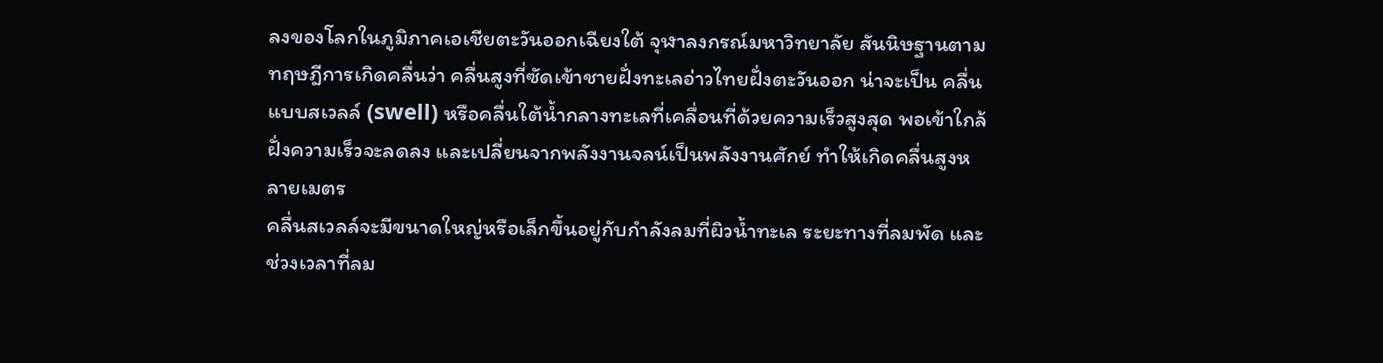ลงของโลกในภูมิภาคเอเชียตะวันออกเฉียงใต้ จุฬาลงกรณ์มหาวิทยาลัย สันนิษฐานตามทฤษฎีการเกิดคลื่นว่า คลื่นสูงที่ซัดเข้าชายฝั่งทะเลอ่าวไทยฝั่งตะวันออก น่าจะเป็น คลื่นแบบสเวลล์ (swell) หรือคลื่นใต้น้ำกลางทะเลที่เคลื่อนที่ด้วยความเร็วสูงสุด พอเข้าใกล้ฝั่งความเร็วจะลดลง และเปลี่ยนจากพลังงานจลน์เป็นพลังงานศักย์ ทำให้เกิดคลื่นสูงหลายเมตร
คลื่นสเวลล์จะมีขนาดใหญ่หรือเล็กขึ้นอยู่กับกำลังลมที่ผิวน้ำทะเล ระยะทางที่ลมพัด และช่วงเวลาที่ลม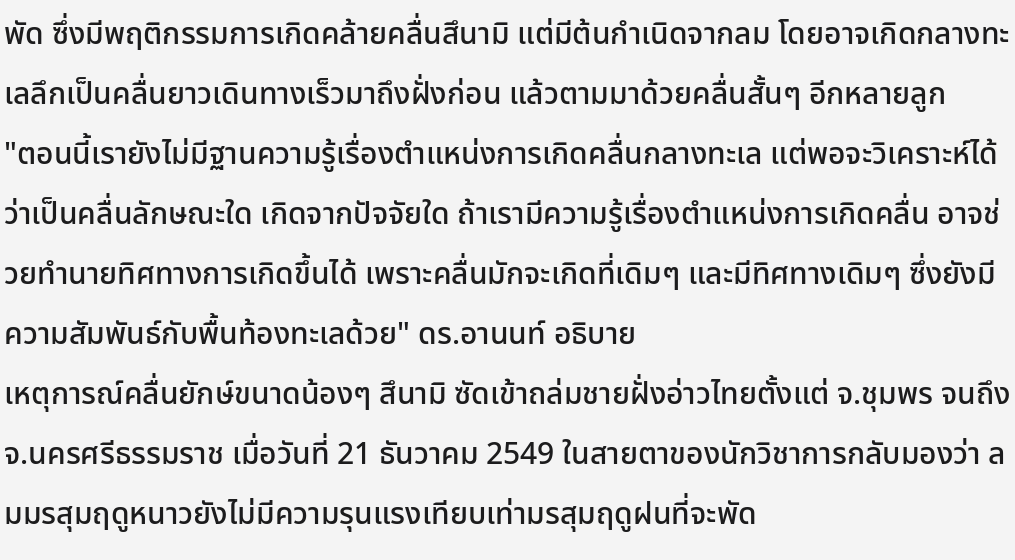พัด ซึ่งมีพฤติกรรมการเกิดคล้ายคลื่นสึนามิ แต่มีต้นกำเนิดจากลม โดยอาจเกิดกลางทะเลลึกเป็นคลื่นยาวเดินทางเร็วมาถึงฝั่งก่อน แล้วตามมาด้วยคลื่นสั้นๆ อีกหลายลูก
"ตอนนี้เรายังไม่มีฐานความรู้เรื่องตำแหน่งการเกิดคลื่นกลางทะเล แต่พอจะวิเคราะห์ได้ว่าเป็นคลื่นลักษณะใด เกิดจากปัจจัยใด ถ้าเรามีความรู้เรื่องตำแหน่งการเกิดคลื่น อาจช่วยทำนายทิศทางการเกิดขึ้นได้ เพราะคลื่นมักจะเกิดที่เดิมๆ และมีทิศทางเดิมๆ ซึ่งยังมีความสัมพันธ์กับพื้นท้องทะเลด้วย" ดร.อานนท์ อธิบาย
เหตุการณ์คลื่นยักษ์ขนาดน้องๆ สึนามิ ซัดเข้าถล่มชายฝั่งอ่าวไทยตั้งแต่ จ.ชุมพร จนถึง จ.นครศรีธรรมราช เมื่อวันที่ 21 ธันวาคม 2549 ในสายตาของนักวิชาการกลับมองว่า ลมมรสุมฤดูหนาวยังไม่มีความรุนแรงเทียบเท่ามรสุมฤดูฝนที่จะพัด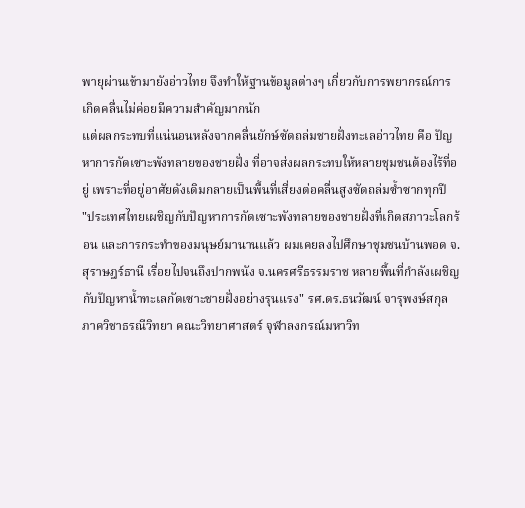พายุผ่านเข้ามายังอ่าวไทย จึงทำให้ฐานข้อมูลต่างๆ เกี่ยวกับการพยากรณ์การเกิดคลื่นไม่ค่อยมีความสำคัญมากนัก
แต่ผลกระทบที่แน่นอนหลังจากคลื่นยักษ์ซัดถล่มชายฝั่งทะเลอ่าวไทย คือ ปัญหาการกัดเซาะพังทลายของชายฝั่ง ที่อาจส่งผลกระทบให้หลายชุมชนต้องไร้ที่อยู่ เพราะที่อยู่อาศัยดังเดิมกลายเป็นพื้นที่เสี่ยงต่อคลื่นสูงซัดถล่มซ้ำซากทุกปี
"ประเทศไทยเผชิญกับปัญหาการกัดเซาะพังทลายของชายฝั่งที่เกิดสภาวะโลกร้อน และการกระทำของมนุษย์มานานแล้ว ผมเคยลงไปศึกษาชุมชนบ้านพอด จ.สุราษฎร์ธานี เรื่อยไปจนถึงปากพนัง จ.นครศรีธรรมราช หลายพื้นที่กำลังเผชิญกับปัญหาน้ำทะเลกัดเซาะชายฝั่งอย่างรุนแรง" รศ.ดร.ธนวัฒน์ จารุพงษ์สกุล ภาควิชาธรณีวิทยา คณะวิทยาศาสตร์ จุฬาลงกรณ์มหาวิท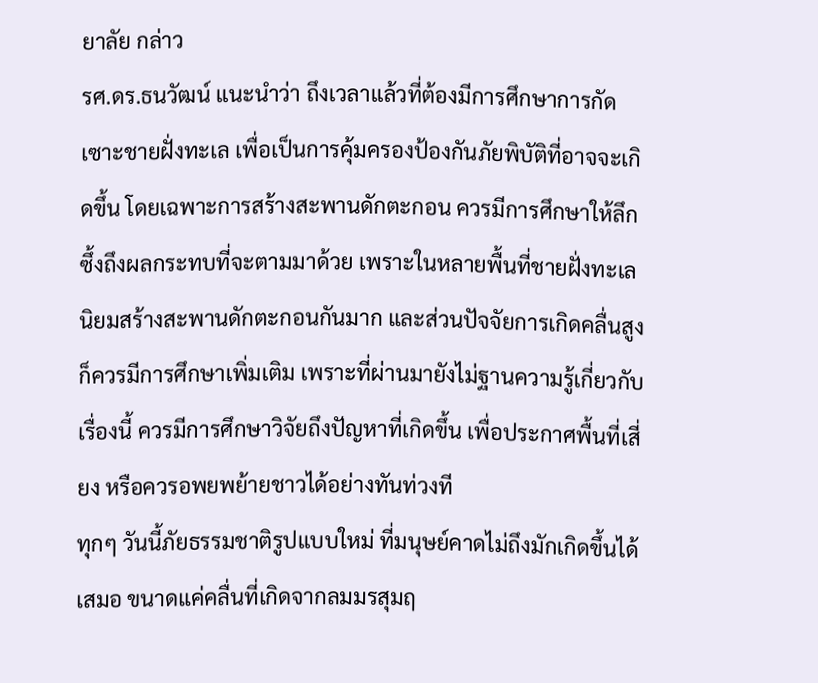ยาลัย กล่าว
รศ.ดร.ธนวัฒน์ แนะนำว่า ถึงเวลาแล้วที่ต้องมีการศึกษาการกัดเซาะชายฝั่งทะเล เพื่อเป็นการคุ้มครองป้องกันภัยพิบัติที่อาจจะเกิดขึ้น โดยเฉพาะการสร้างสะพานดักตะกอน ควรมีการศึกษาให้ลึกซึ้งถึงผลกระทบที่จะตามมาด้วย เพราะในหลายพื้นที่ชายฝั่งทะเลนิยมสร้างสะพานดักตะกอนกันมาก และส่วนปัจจัยการเกิดคลื่นสูงก็ควรมีการศึกษาเพิ่มเติม เพราะที่ผ่านมายังไม่ฐานความรู้เกี่ยวกับเรื่องนี้ ควรมีการศึกษาวิจัยถึงปัญหาที่เกิดขึ้น เพื่อประกาศพื้นที่เสี่ยง หรือควรอพยพย้ายชาวได้อย่างทันท่วงที
ทุกๆ วันนี้ภัยธรรมชาติรูปแบบใหม่ ที่มนุษย์คาดไม่ถึงมักเกิดขึ้นได้เสมอ ขนาดแค่คลื่นที่เกิดจากลมมรสุมฤ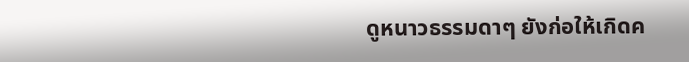ดูหนาวธรรมดาๆ ยังก่อให้เกิดค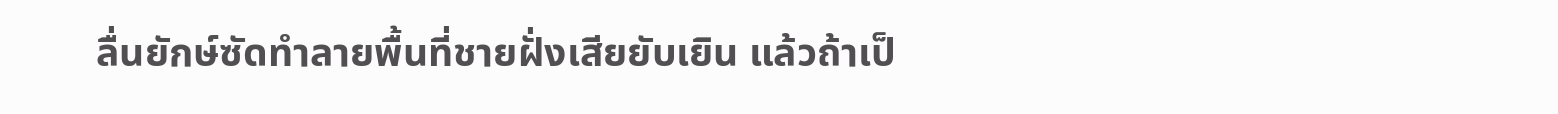ลื่นยักษ์ซัดทำลายพื้นที่ชายฝั่งเสียยับเยิน แล้วถ้าเป็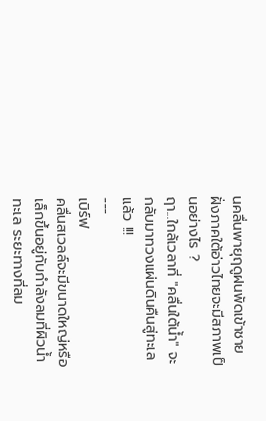นคลื่นพายุฤดูฝนพัดเข้าชายฝั่งภาคใต้อ่าวไทยจะมีสภาพเป็นอย่างไร ?
ฤา...ใกล้เวลาที่ "คลื่นใต้น้ำ" จะกลับมาทวงแผ่นดินคืนสู่ทะเลแล้ว !!!
---
เบิร์ฟ
คลื่นสเวลล์จะมีขนาดใหญ่หรือเล็กขึ้นอยู่กับกำลังลมที่ผิวน้ำทะเล ระยะทางที่ลม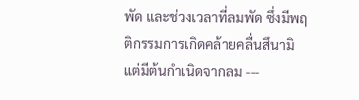พัด และช่วงเวลาที่ลมพัด ซึ่งมีพฤติกรรมการเกิดคล้ายคลื่นสึนามิ แต่มีต้นกำเนิดจากลม ---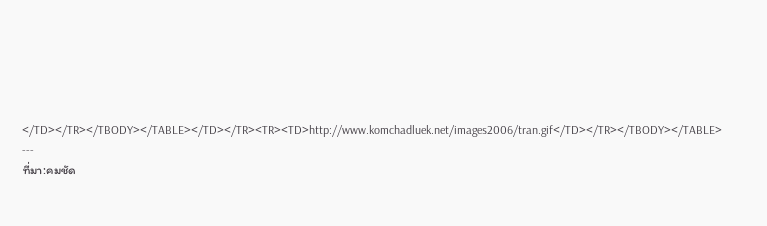</TD></TR></TBODY></TABLE></TD></TR><TR><TD>http://www.komchadluek.net/images2006/tran.gif</TD></TR></TBODY></TABLE>
---
ที่มา:คมชัด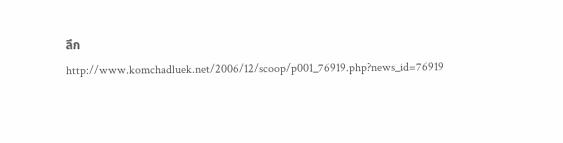ลึก
http://www.komchadluek.net/2006/12/scoop/p001_76919.php?news_id=76919